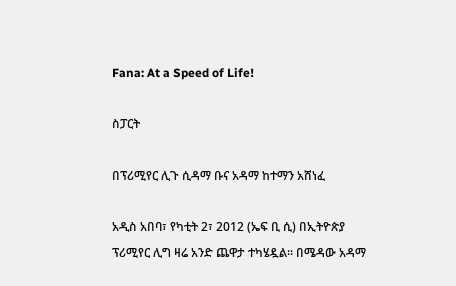Fana: At a Speed of Life!

ስፓርት

በፕሪሚየር ሊጉ ሲዳማ ቡና አዳማ ከተማን አሸነፈ

አዲስ አበባ፣ የካቲት 2፣ 2012 (ኤፍ ቢ ሲ) በኢትዮጵያ ፕሪሚየር ሊግ ዛሬ አንድ ጨዋታ ተካሄዷል። በሜዳው አዳማ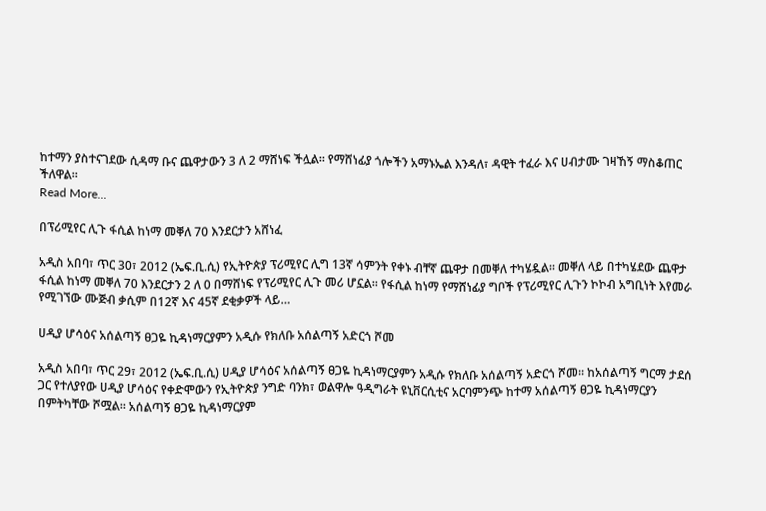ከተማን ያስተናገደው ሲዳማ ቡና ጨዋታውን 3 ለ 2 ማሸነፍ ችሏል። የማሸነፊያ ጎሎችን አማኑኤል እንዳለ፣ ዳዊት ተፈራ እና ሀብታሙ ገዛኸኝ ማስቆጠር ችለዋል።
Read More...

በፕሪሚየር ሊጉ ፋሲል ከነማ መቐለ 70 እንደርታን አሸነፈ

አዲስ አበባ፣ ጥር 30፣ 2012 (ኤፍ.ቢ.ሲ) የኢትዮጵያ ፕሪሚየር ሊግ 13ኛ ሳምንት የቀኑ ብቸኛ ጨዋታ በመቐለ ተካሄዷል። መቐለ ላይ በተካሄደው ጨዋታ ፋሲል ከነማ መቐለ 70 እንደርታን 2 ለ 0 በማሸነፍ የፕሪሚየር ሊጉ መሪ ሆኗል። የፋሲል ከነማ የማሸነፊያ ግቦች የፕሪሚየር ሊጉን ኮኮብ አግቢነት እየመራ የሚገኘው ሙጅብ ቃሲም በ12ኛ እና 45ኛ ደቂቃዎች ላይ…

ሀዲያ ሆሳዕና አሰልጣኝ ፀጋዬ ኪዳነማርያምን አዲሱ የክለቡ አሰልጣኝ አድርጎ ሾመ

አዲስ አበባ፣ ጥር 29፣ 2012 (ኤፍ.ቢ.ሲ) ሀዲያ ሆሳዕና አሰልጣኝ ፀጋዬ ኪዳነማርያምን አዲሱ የክለቡ አሰልጣኝ አድርጎ ሾመ። ከአሰልጣኝ ግርማ ታደሰ ጋር የተለያየው ሀዲያ ሆሳዕና የቀድሞውን የኢትዮጵያ ንግድ ባንክ፣ ወልዋሎ ዓዲግራት ዩኒቨርሲቲና አርባምንጭ ከተማ አሰልጣኝ ፀጋዬ ኪዳነማርያን በምትካቸው ሾሟል። አሰልጣኝ ፀጋዬ ኪዳነማርያም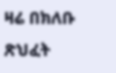ዛሬ በክለቡ ጽህፈት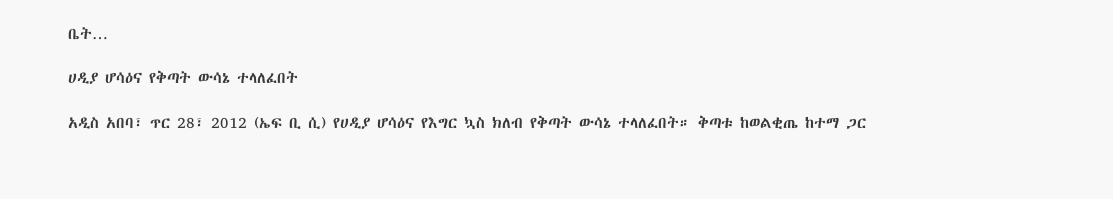ቤት…

ሀዲያ ሆሳዕና የቅጣት ውሳኔ ተላለፈበት

አዲስ አበባ፣ ጥር 28፣ 2012 (ኤፍ ቢ ሲ) የሀዲያ ሆሳዕና የእግር ኳስ ክለብ የቅጣት ውሳኔ ተላለፈበት። ቅጣቱ ከወልቂጤ ከተማ ጋር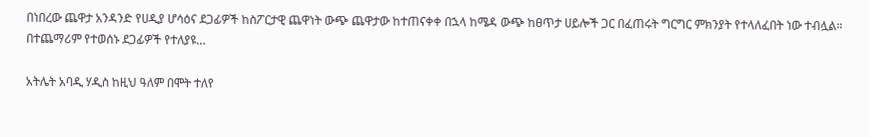በነበረው ጨዋታ አንዳንድ የሀዲያ ሆሳዕና ደጋፊዎች ከስፖርታዊ ጨዋነት ውጭ ጨዋታው ከተጠናቀቀ በኋላ ከሜዳ ውጭ ከፀጥታ ሀይሎች ጋር በፈጠሩት ግርግር ምክንያት የተላለፈበት ነው ተብሏል። በተጨማሪም የተወሰኑ ደጋፊዎች የተለያዩ…

አትሌት አባዲ ሃዲስ ከዚህ ዓለም በሞት ተለየ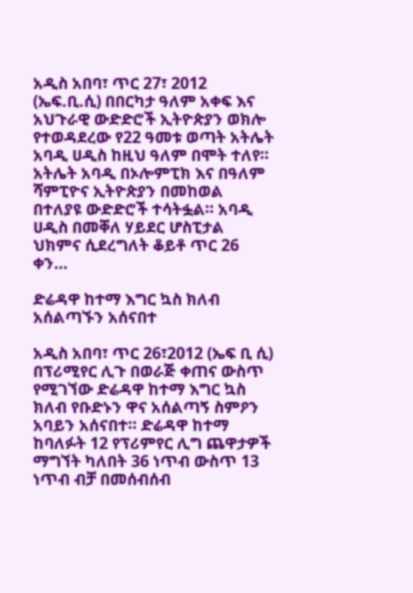አዲስ አበባ፣ ጥር 27፣ 2012 (ኤፍ.ቢ.ሲ) በበርካታ ዓለም አቀፍ እና አህጉራዊ ውድድሮች ኢትዮጵያን ወክሎ የተወዳደረው የ22 ዓመቱ ወጣት አትሌት አባዲ ሀዲስ ከዚህ ዓለም በሞት ተለየ። አትሌት አባዲ በኦሎምፒክ እና በዓለም ሻምፒዮና ኢትዮጵያን በመከወል በተለያዩ ውድድሮች ተሳትፏል። አባዲ ሀዲስ በመቐለ ሃይደር ሆስፒታል ህክምና ሲደረግለት ቆይቶ ጥር 26 ቀን…

ድሬዳዋ ከተማ እግር ኳስ ክለብ አሰልጣኙን አሰናበተ

አዲስ አበባ፣ ጥር 26፣2012 (ኤፍ ቢ ሲ) በፕሪሚየር ሊጉ በወራጅ ቀጠና ውስጥ የሚገኘው ድሬዳዋ ከተማ እግር ኳስ ክለብ የቡድኑን ዋና አሰልጣኝ ስምዖን አባይን አሰናበተ። ድሬዳዋ ከተማ ከባለፉት 12 የፕሪምየር ሊግ ጨዋታዎች ማግኘት ካለበት 36 ነጥብ ውስጥ 13 ነጥብ ብቻ በመሰብሰብ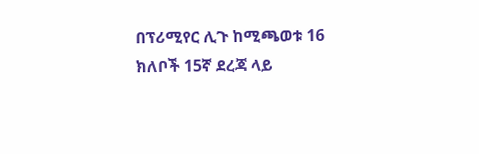በፕሪሚየር ሊጉ ከሚጫወቱ 16 ክለቦች 15ኛ ደረጃ ላይ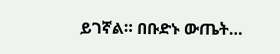ይገኛል። በቡድኑ ውጤት…